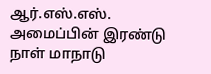ஆர்.எஸ்.எஸ். அமைப்பின் இரண்டு நாள் மாநாடு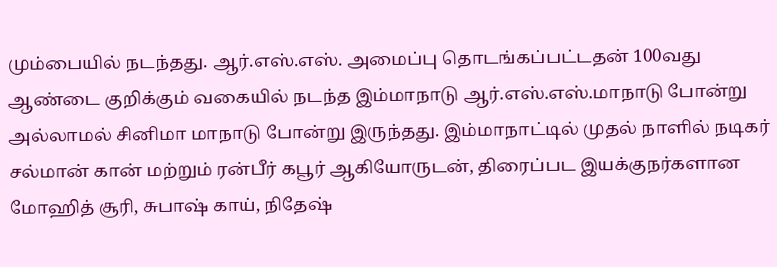மும்பையில் நடந்தது. ஆர்.எஸ்.எஸ். அமைப்பு தொடங்கப்பட்டதன் 100வது ஆண்டை குறிக்கும் வகையில் நடந்த இம்மாநாடு ஆர்.எஸ்.எஸ்.மாநாடு போன்று அல்லாமல் சினிமா மாநாடு போன்று இருந்தது. இம்மாநாட்டில் முதல் நாளில் நடிகர் சல்மான் கான் மற்றும் ரன்பீர் கபூர் ஆகியோருடன், திரைப்பட இயக்குநர்களான மோஹித் சூரி, சுபாஷ் காய், நிதேஷ்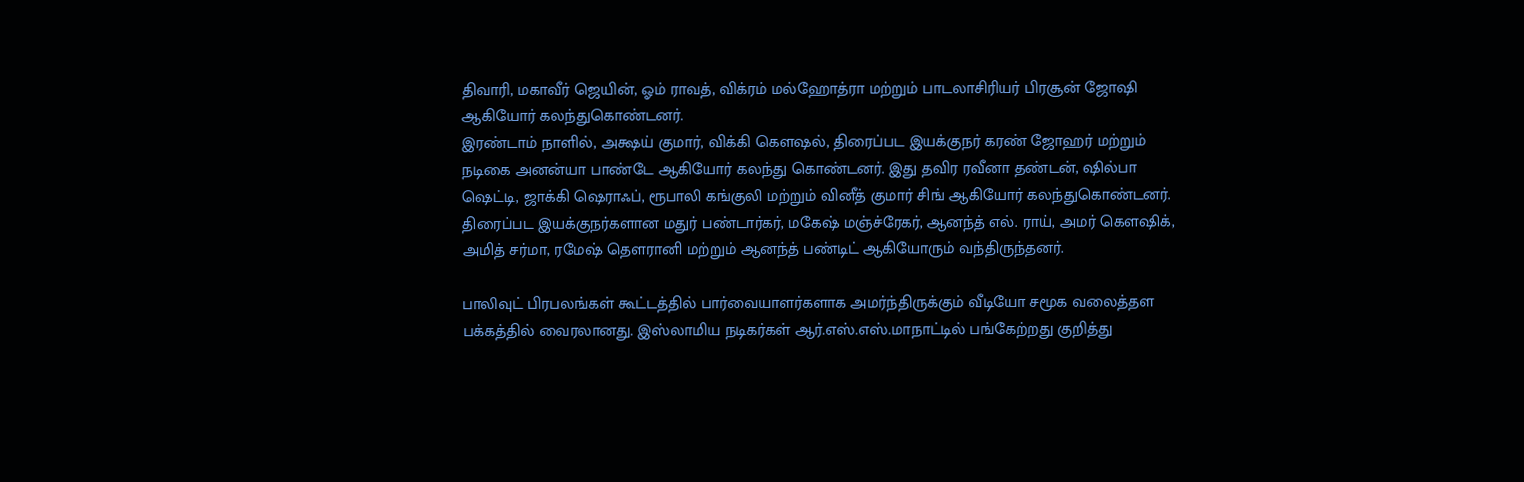திவாரி, மகாவீர் ஜெயின், ஓம் ராவத், விக்ரம் மல்ஹோத்ரா மற்றும் பாடலாசிரியர் பிரசூன் ஜோஷி ஆகியோர் கலந்துகொண்டனர்.
இரண்டாம் நாளில், அக்ஷய் குமார், விக்கி கௌஷல், திரைப்பட இயக்குநர் கரண் ஜோஹர் மற்றும் நடிகை அனன்யா பாண்டே ஆகியோர் கலந்து கொண்டனர். இது தவிர ரவீனா தண்டன், ஷில்பா ஷெட்டி, ஜாக்கி ஷெராஃப், ரூபாலி கங்குலி மற்றும் வினீத் குமார் சிங் ஆகியோர் கலந்துகொண்டனர். திரைப்பட இயக்குநர்களான மதுர் பண்டார்கர், மகேஷ் மஞ்ச்ரேகர், ஆனந்த் எல். ராய், அமர் கௌஷிக், அமித் சர்மா, ரமேஷ் தௌரானி மற்றும் ஆனந்த் பண்டிட் ஆகியோரும் வந்திருந்தனர்.

பாலிவுட் பிரபலங்கள் கூட்டத்தில் பார்வையாளர்களாக அமர்ந்திருக்கும் வீடியோ சமூக வலைத்தள பக்கத்தில் வைரலானது. இஸ்லாமிய நடிகர்கள் ஆர்.எஸ்.எஸ்.மாநாட்டில் பங்கேற்றது குறித்து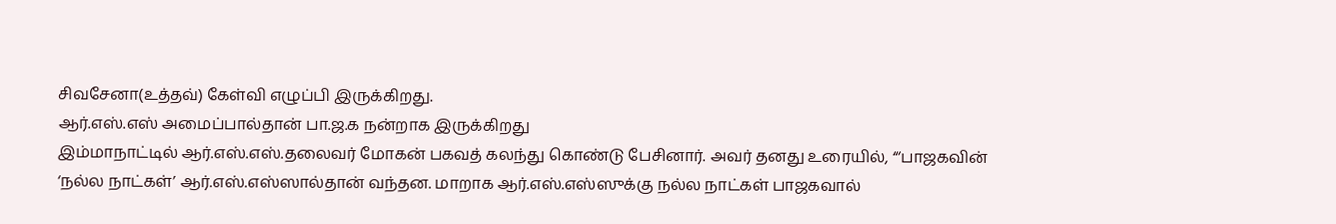சிவசேனா(உத்தவ்) கேள்வி எழுப்பி இருக்கிறது.
ஆர்.எஸ்.எஸ் அமைப்பால்தான் பா.ஜ.க நன்றாக இருக்கிறது
இம்மாநாட்டில் ஆர்.எஸ்.எஸ்.தலைவர் மோகன் பகவத் கலந்து கொண்டு பேசினார். அவர் தனது உரையில், “‘பாஜகவின் ‘நல்ல நாட்கள்’ ஆர்.எஸ்.எஸ்ஸால்தான் வந்தன. மாறாக ஆர்.எஸ்.எஸ்ஸுக்கு நல்ல நாட்கள் பாஜகவால்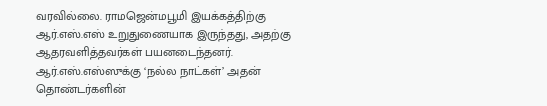வரவில்லை. ராமஜென்மபூமி இயக்கத்திற்கு ஆர்.எஸ்.எஸ் உறுதுணையாக இருந்தது, அதற்கு ஆதரவளித்தவர்கள் பயனடைந்தனர். ஆர்.எஸ்.எஸ்ஸுக்கு ‘நல்ல நாட்கள்’ அதன் தொண்டர்களின்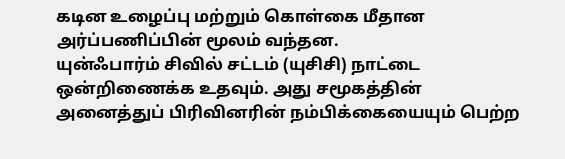கடின உழைப்பு மற்றும் கொள்கை மீதான அர்ப்பணிப்பின் மூலம் வந்தன.
யுன்ஃபார்ம் சிவில் சட்டம் (யுசிசி) நாட்டை ஒன்றிணைக்க உதவும். அது சமூகத்தின் அனைத்துப் பிரிவினரின் நம்பிக்கையையும் பெற்ற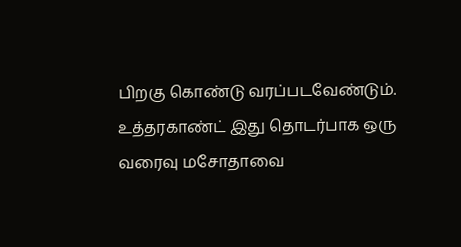பிறகு கொண்டு வரப்படவேண்டும். உத்தரகாண்ட் இது தொடர்பாக ஒரு வரைவு மசோதாவை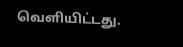வெளியிட்டது.